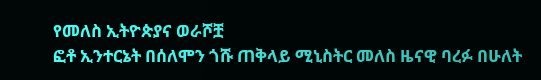የመለስ ኢትዮጵያና ወራሾቿ
ፎቶ ኢንተርኔት በሰለሞን ጎሹ ጠቅላይ ሚኒስትር መለስ ዜናዊ ባረፉ በሁለት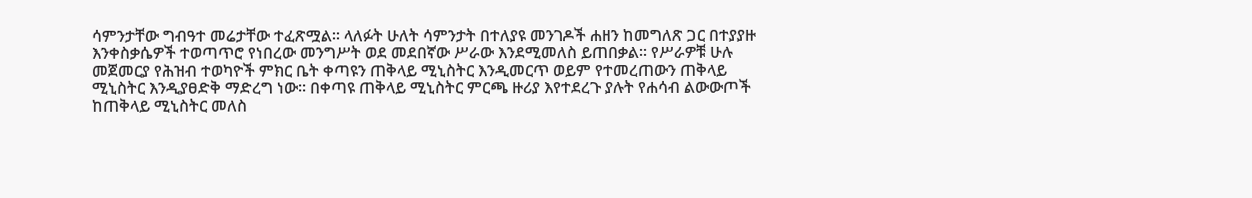ሳምንታቸው ግብዓተ መሬታቸው ተፈጽሟል፡፡ ላለፉት ሁለት ሳምንታት በተለያዩ መንገዶች ሐዘን ከመግለጽ ጋር በተያያዙ እንቀስቃሴዎች ተወጣጥሮ የነበረው መንግሥት ወደ መደበኛው ሥራው እንደሚመለስ ይጠበቃል፡፡ የሥራዎቹ ሁሉ መጀመርያ የሕዝብ ተወካዮች ምክር ቤት ቀጣዩን ጠቅላይ ሚኒስትር እንዲመርጥ ወይም የተመረጠውን ጠቅላይ ሚኒስትር እንዲያፀድቅ ማድረግ ነው፡፡ በቀጣዩ ጠቅላይ ሚኒስትር ምርጫ ዙሪያ እየተደረጉ ያሉት የሐሳብ ልውውጦች ከጠቅላይ ሚኒስትር መለስ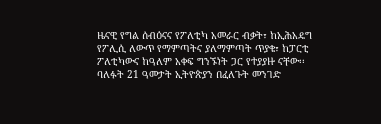ዜናዊ የግል ሰብዕናና የፖለቲካ አመራር ብቃት፣ ከኢሕአዴግ የፖሊሲ ለውጥ የማምጣትና ያለማምጣት ጥያቄ፣ ከፓርቲ ፖለቲካውና ከዓለም አቀፍ ግንኙነት ጋር የተያያዙ ናቸው፡፡ ባለፉት 21 ዓመታት ኢትዮጵያን በፈለጉት መንገድ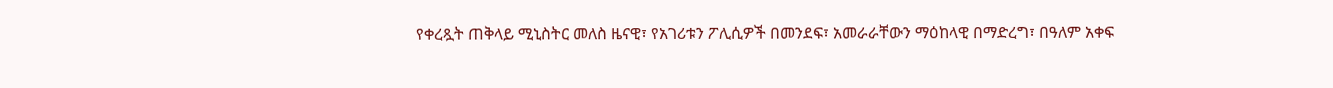የቀረጿት ጠቅላይ ሚኒስትር መለስ ዜናዊ፣ የአገሪቱን ፖሊሲዎች በመንደፍ፣ አመራራቸውን ማዕከላዊ በማድረግ፣ በዓለም አቀፍ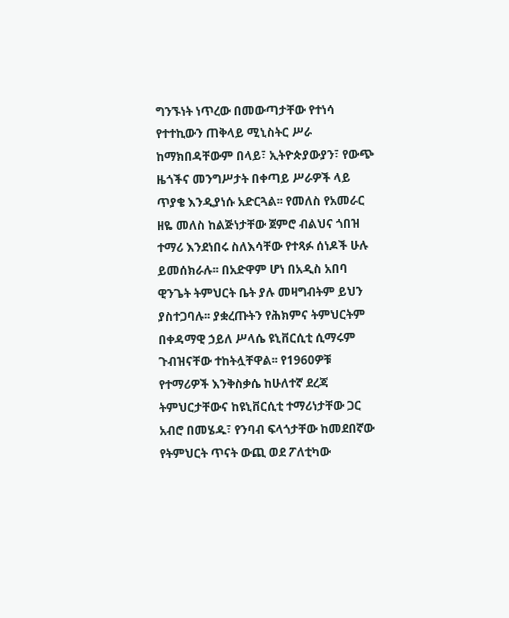ግንኙነት ነጥረው በመውጣታቸው የተነሳ የተተኪውን ጠቅላይ ሚኒስትር ሥራ ከማክበዳቸውም በላይ፣ ኢትዮጵያውያን፣ የውጭ ዜጎችና መንግሥታት በቀጣይ ሥራዎች ላይ ጥያቄ እንዲያነሱ አድርጓል፡፡ የመለስ የአመራር ዘዬ መለስ ከልጅነታቸው ጀምሮ ብልህና ጎበዝ ተማሪ እንደነበሩ ስለእሳቸው የተጻፉ ሰነዶች ሁሉ ይመሰክራሉ፡፡ በአድዋም ሆነ በአዲስ አበባ ዊንጌት ትምህርት ቤት ያሉ መዛግብትም ይህን ያስተጋባሉ፡፡ ያቋረጡትን የሕክምና ትምህርትም በቀዳማዊ ኃይለ ሥላሴ ዩኒቨርሲቲ ሲማሩም ጉብዝናቸው ተከትሏቸዋል፡፡ የ1960ዎቹ የተማሪዎች እንቅስቃሴ ከሁለተኛ ደረጃ ትምህርታቸውና ከዩኒቨርሲቲ ተማሪነታቸው ጋር አብሮ በመሄዱ፣ የንባብ ፍላጎታቸው ከመደበኛው የትምህርት ጥናት ውጪ ወደ ፖለቲካው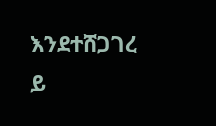እንደተሸጋገረ ይ